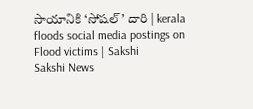సాయానికి ‘సోషల్‌’ దారి | kerala floods social media postings on Flood victims | Sakshi
Sakshi News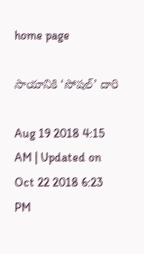home page

సాయానికి ‘సోషల్‌’ దారి

Aug 19 2018 4:15 AM | Updated on Oct 22 2018 6:23 PM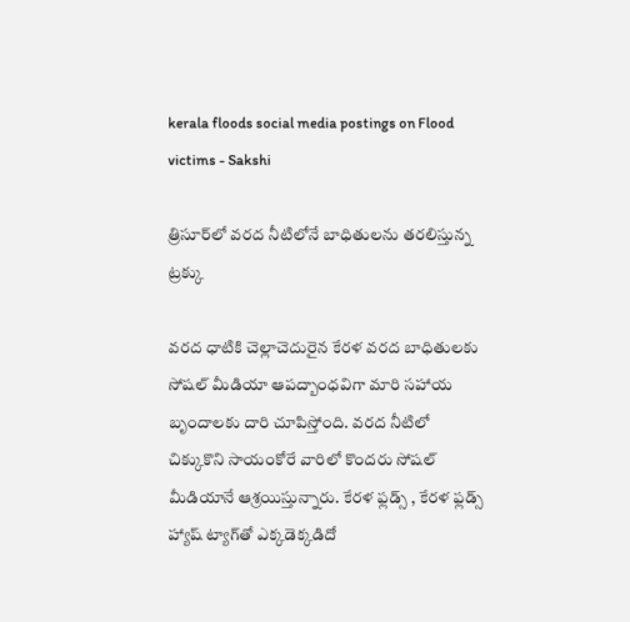kerala floods social media postings on Flood victims - Sakshi

త్రిసూర్‌లో వరద నీటిలోనే బాధితులను తరలిస్తున్న ట్రక్కు

వరద ధాటికి చెల్లాచెదురైన కేరళ వరద బాధితులకు సోషల్‌ మీడియా ఆపద్బాంధవిగా మారి సహాయ బృందాలకు దారి చూపిస్తోంది. వరద నీటిలో చిక్కుకొని సాయంకోరే వారిలో కొందరు సోషల్‌ మీడియానే ఆశ్రయిస్తున్నారు. కేరళ ఫ్లడ్స్‌ , కేరళ ఫ్లడ్స్‌ హ్యాష్‌ ట్యాగ్‌తో ఎక్కడెక్కడిదో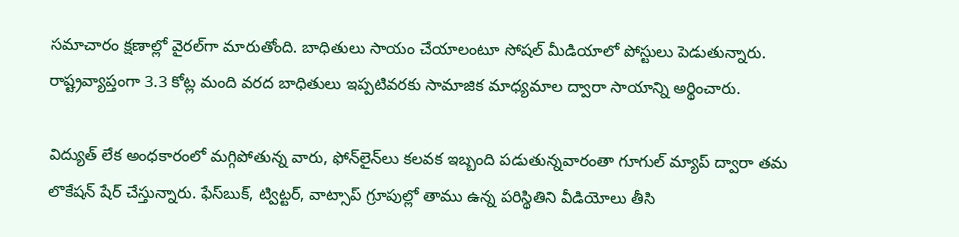సమాచారం క్షణాల్లో వైరల్‌గా మారుతోంది. బాధితులు సాయం చేయాలంటూ సోషల్‌ మీడియాలో పోస్టులు పెడుతున్నారు. రాష్ట్రవ్యాప్తంగా 3.3 కోట్ల మంది వరద బాధితులు ఇప్పటివరకు సామాజిక మాధ్యమాల ద్వారా సాయాన్ని అర్థించారు.

విద్యుత్‌ లేక అంధకారంలో మగ్గిపోతున్న వారు, ఫోన్‌లైన్‌లు కలవక ఇబ్బంది పడుతున్నవారంతా గూగుల్‌ మ్యాప్‌ ద్వారా తమ లొకేషన్‌ షేర్‌ చేస్తున్నారు. ఫేస్‌బుక్, ట్విట్టర్, వాట్సాప్‌ గ్రూపుల్లో తాము ఉన్న పరిస్థితిని వీడియోలు తీసి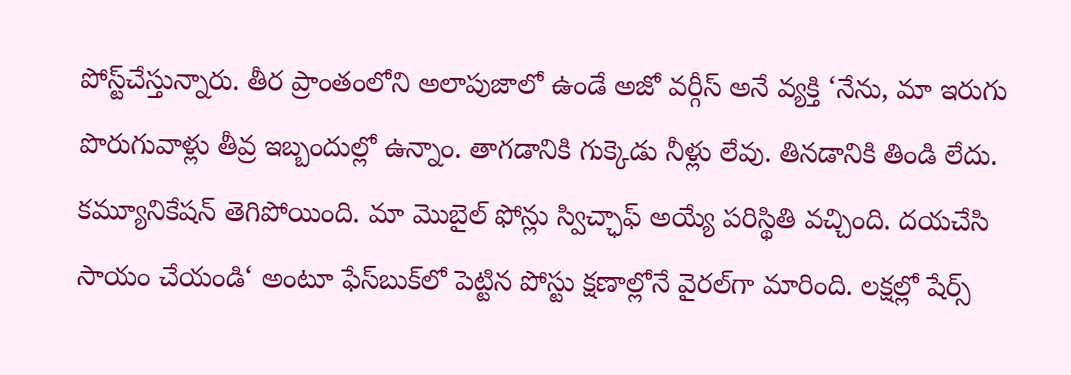పోస్ట్‌చేస్తున్నారు. తీర ప్రాంతంలోని అలాపుజాలో ఉండే అజో వర్గీస్‌ అనే వ్యక్తి ‘నేను, మా ఇరుగు పొరుగువాళ్లు తీవ్ర ఇబ్బందుల్లో ఉన్నాం. తాగడానికి గుక్కెడు నీళ్లు లేవు. తినడానికి తిండి లేదు. కమ్యూనికేషన్‌ తెగిపోయింది. మా మొబైల్‌ ఫోన్లు స్విచ్ఛాఫ్‌ అయ్యే పరిస్థితి వచ్చింది. దయచేసి సాయం చేయండి‘ అంటూ ఫేస్‌బుక్‌లో పెట్టిన పోస్టు క్షణాల్లోనే వైరల్‌గా మారింది. లక్షల్లో షేర్స్‌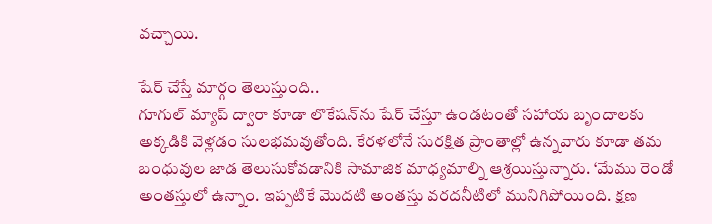వచ్చాయి.

షేర్‌ చేస్తే మార్గం తెలుస్తుంది..
గూగుల్‌ మ్యాప్‌ ద్వారా కూడా లొకేషన్‌ను షేర్‌ చేస్తూ ఉండటంతో సహాయ బృందాలకు అక్కడికి వెళ్లడం సులభమవుతోంది. కేరళలోనే సురక్షిత ప్రాంతాల్లో ఉన్నవారు కూడా తమ బంధువుల జాడ తెలుసుకోవడానికి సామాజిక మాధ్యమాల్ని ఆశ్రయిస్తున్నారు. ‘మేము రెండో అంతస్తులో ఉన్నాం. ఇప్పటికే మొదటి అంతస్తు వరదనీటిలో మునిగిపోయింది. క్షణ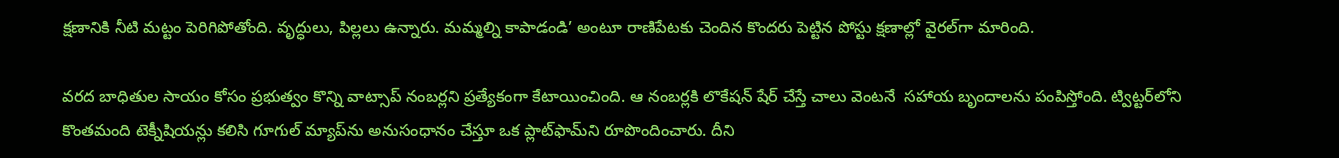క్షణానికి నీటి మట్టం పెరిగిపోతోంది. వృద్ధులు, పిల్లలు ఉన్నారు. మమ్మల్ని కాపాడండి’ అంటూ రాణిపేటకు చెందిన కొందరు పెట్టిన పోస్టు క్షణాల్లో వైరల్‌గా మారింది.

వరద బాధితుల సాయం కోసం ప్రభుత్వం కొన్ని వాట్సాప్‌ నంబర్లని ప్రత్యేకంగా కేటాయించింది. ఆ నంబర్లకి లొకేషన్‌ షేర్‌ చేస్తే చాలు వెంటనే  సహాయ బృందాలను పంపిస్తోంది. ట్విట్టర్‌లోని కొంతమంది టెక్నీషియన్లు కలిసి గూగుల్‌ మ్యాప్‌ను అనుసంధానం చేస్తూ ఒక ప్లాట్‌ఫామ్‌ని రూపొందించారు. దీని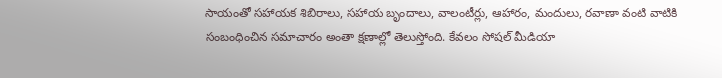సాయంతో సహాయక శిబిరాలు, సహాయ బృందాలు, వాలంటీర్లు, ఆహారం, మందులు, రవాణా వంటి వాటికి సంబంధించిన సమాచారం అంతా క్షణాల్లో తెలుస్తోంది. కేవలం సోషల్‌ మీడియా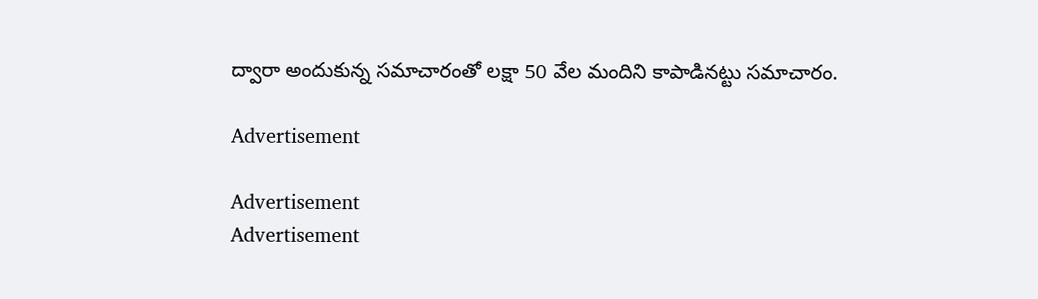ద్వారా అందుకున్న సమాచారంతో లక్షా 50 వేల మందిని కాపాడినట్టు సమాచారం.

Advertisement

Advertisement
Advertisement